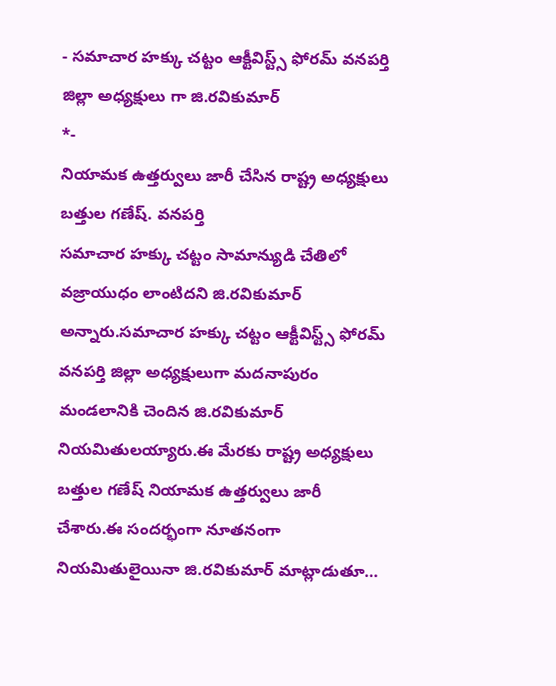- సమాచార హక్కు చట్టం ఆక్టీవిస్ట్స్ ఫోరమ్ వనపర్తి జిల్లా అధ్యక్షులు గా జి.రవికుమార్
*-
నియామక ఉత్తర్వులు జారీ చేసిన రాష్ట్ర అధ్యక్షులు బత్తుల గణేష్. వనపర్తి
సమాచార హక్కు చట్టం సామాన్యుడి చేతిలో వజ్రాయుధం లాంటిదని జి.రవికుమార్ అన్నారు.సమాచార హక్కు చట్టం ఆక్టీవిస్ట్స్ ఫోరమ్ వనపర్తి జిల్లా అధ్యక్షులుగా మదనాపురం మండలానికి చెందిన జి.రవికుమార్ నియమితులయ్యారు.ఈ మేరకు రాష్ట్ర అధ్యక్షులు బత్తుల గణేష్ నియామక ఉత్తర్వులు జారీ చేశారు.ఈ సందర్భంగా నూతనంగా నియమితులైయినా జి.రవికుమార్ మాట్లాడుతూ…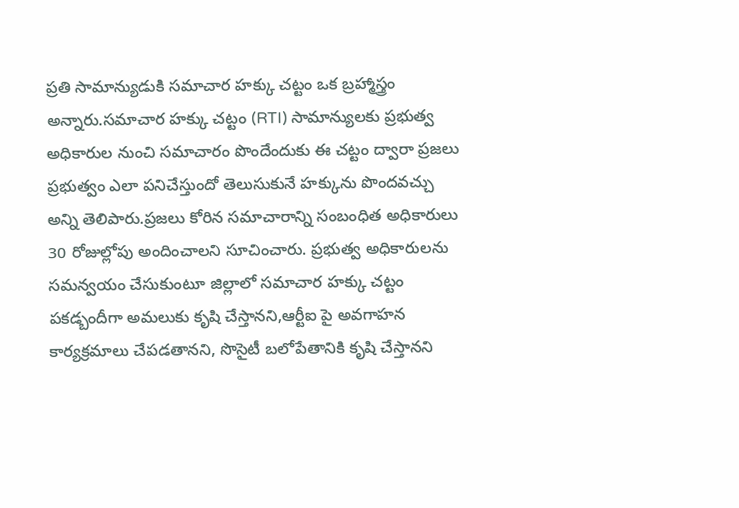ప్రతి సామాన్యుడుకి సమాచార హక్కు చట్టం ఒక బ్రహ్మాస్త్రం అన్నారు.సమాచార హక్కు చట్టం (RTI) సామాన్యులకు ప్రభుత్వ అధికారుల నుంచి సమాచారం పొందేందుకు ఈ చట్టం ద్వారా ప్రజలు ప్రభుత్వం ఎలా పనిచేస్తుందో తెలుసుకునే హక్కును పొందవచ్చు అన్ని తెలిపారు.ప్రజలు కోరిన సమాచారాన్ని సంబంధిత అధికారులు 30 రోజుల్లోపు అందించాలని సూచించారు. ప్రభుత్వ అధికారులను సమన్వయం చేసుకుంటూ జిల్లాలో సమాచార హక్కు చట్టం పకడ్బందీగా అమలుకు కృషి చేస్తానని,ఆర్టీఐ పై అవగాహన కార్యక్రమాలు చేపడతానని, సొసైటీ బలోపేతానికి కృషి చేస్తానని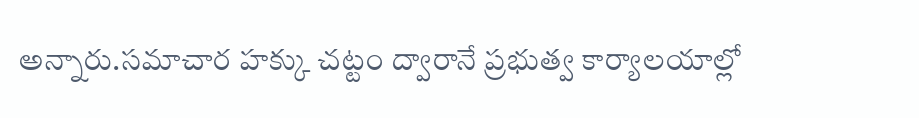అన్నారు.సమాచార హక్కు చట్టం ద్వారానే ప్రభుత్వ కార్యాలయాల్లో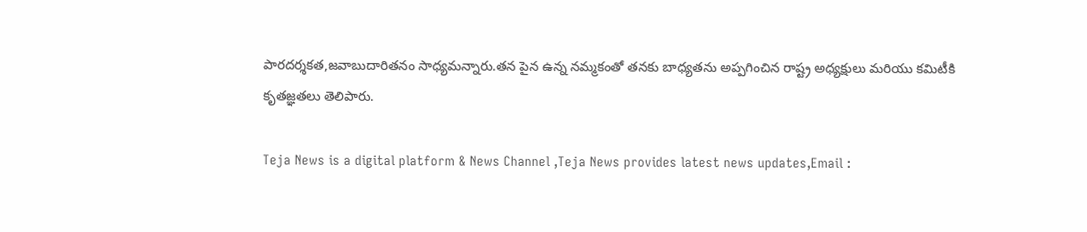పారదర్శకత,జవాబుదారితనం సాధ్యమన్నారు.తన పైన ఉన్న నమ్మకంతో తనకు బాధ్యతను అప్పగించిన రాష్ట్ర అధ్యక్షులు మరియు కమిటీకి కృతజ్ఞతలు తెలిపారు.

Teja News is a digital platform & News Channel ,Teja News provides latest news updates,Email :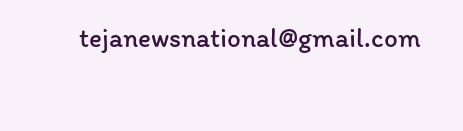tejanewsnational@gmail.com